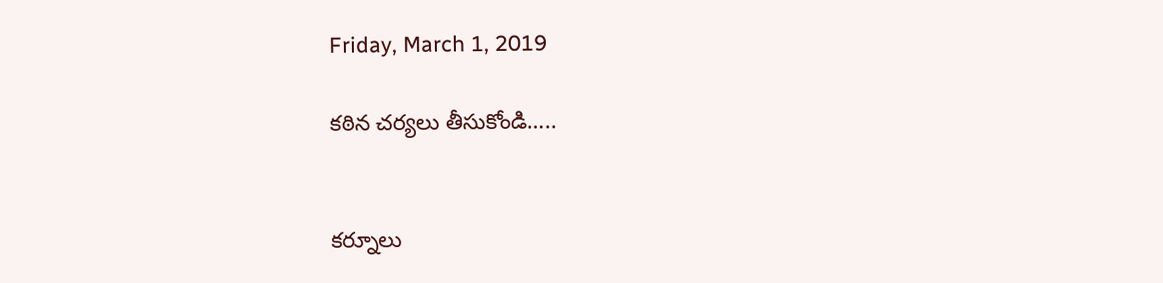Friday, March 1, 2019

కఠిన చర్యలు తీసుకోండి…..


కర్నూలు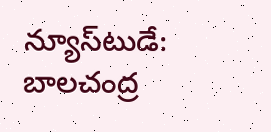న్యూస్‌టుడే: బాలచంద్ర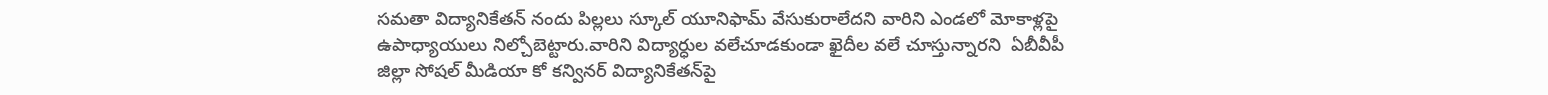సమతా విద్యానికేతన్ నందు పిల్లలు స్కూల్ యూనిఫామ్ వేసుకురాలేదని వారిని ఎండలో మోకాళ్లపై ఉపాధ్యాయులు నిల్చోబెట్టారు.వారిని విద్యార్ధుల వలేచూడకుండా ఖైదీల వలే చూస్తున్నారని  ఏబీవీపీ జిల్లా సోషల్ మీడియా కో కన్వినర్ విద్యానికేతన్‌పై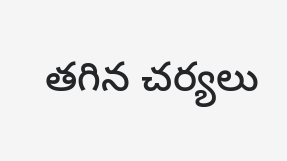తగిన చర్యలు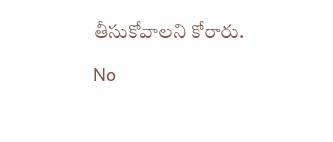తీసుకోవాలని కోరారు.

No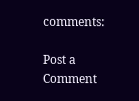comments:

Post a Comment